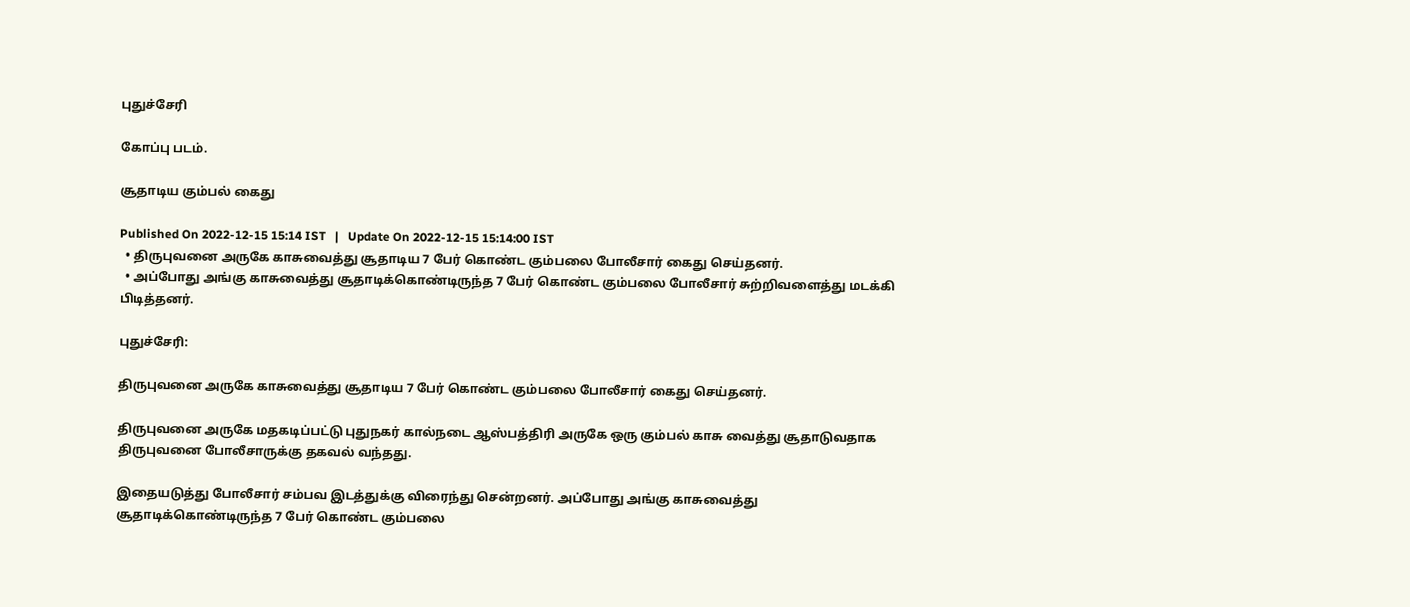புதுச்சேரி

கோப்பு படம்.

சூதாடிய கும்பல் கைது

Published On 2022-12-15 15:14 IST   |   Update On 2022-12-15 15:14:00 IST
  • திருபுவனை அருகே காசுவைத்து சூதாடிய 7 பேர் கொண்ட கும்பலை போலீசார் கைது செய்தனர்.
  • அப்போது அங்கு காசுவைத்து சூதாடிக்கொண்டிருந்த 7 பேர் கொண்ட கும்பலை போலீசார் சுற்றிவளைத்து மடக்கி பிடித்தனர்.

புதுச்சேரி:

திருபுவனை அருகே காசுவைத்து சூதாடிய 7 பேர் கொண்ட கும்பலை போலீசார் கைது செய்தனர்.

திருபுவனை அருகே மதகடிப்பட்டு புதுநகர் கால்நடை ஆஸ்பத்திரி அருகே ஒரு கும்பல் காசு வைத்து சூதாடுவதாக திருபுவனை போலீசாருக்கு தகவல் வந்தது.

இதையடுத்து போலீசார் சம்பவ இடத்துக்கு விரைந்து சென்றனர். அப்போது அங்கு காசுவைத்து சூதாடிக்கொண்டிருந்த 7 பேர் கொண்ட கும்பலை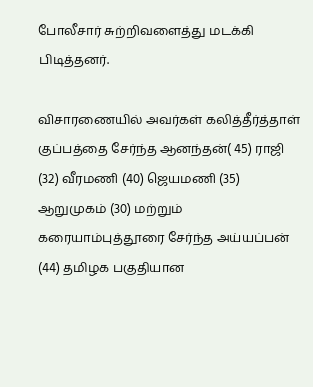போலீசார் சுற்றிவளைத்து மடக்கி பிடித்தனர்.

விசாரணையில் அவர்கள் கலித்தீர்த்தாள் குப்பத்தை சேர்ந்த ஆனந்தன்( 45) ராஜி (32) வீரமணி (40) ஜெயமணி (35) ஆறுமுகம் (30) மற்றும் கரையாம்புத்தூரை சேர்ந்த அய்யப்பன் (44) தமிழக பகுதியான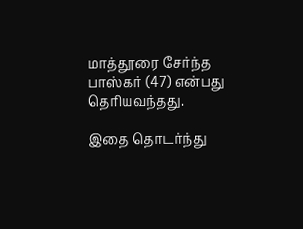மாத்தூரை சேர்ந்த பாஸ்கர் (47) என்பது தெரியவந்தது.

இதை தொடர்ந்து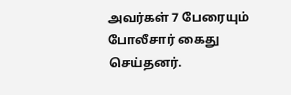அவர்கள் 7 பேரையும் போலீசார் கைது செய்தனர்.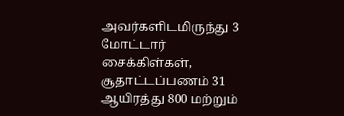அவர்களிடமிருந்து 3 மோட்டார் சைக்கிள்கள், சூதாட்டப்பணம் 31 ஆயிரத்து 800 மற்றும்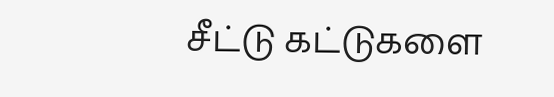சீட்டு கட்டுகளை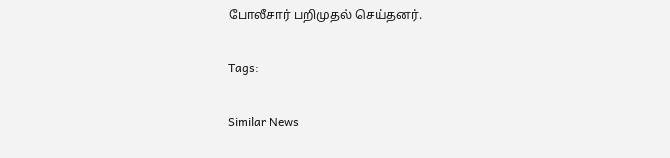போலீசார் பறிமுதல் செய்தனர்.

Tags:

Similar News